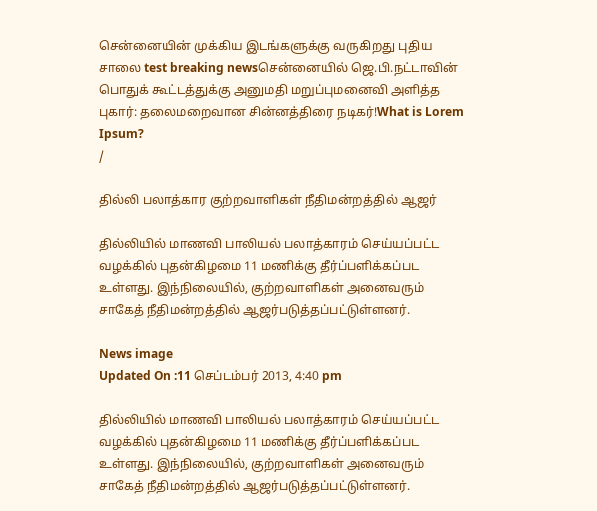சென்னையின் முக்கிய இடங்களுக்கு வருகிறது புதிய சாலை test breaking newsசென்னையில் ஜெ.பி.நட்டாவின் பொதுக் கூட்டத்துக்கு அனுமதி மறுப்புமனைவி அளித்த புகார்: தலைமறைவான சின்னத்திரை நடிகர்!What is Lorem Ipsum?
/

தில்லி பலாத்கார குற்றவாளிகள் நீதிமன்றத்தில் ஆஜர்

தில்லியில் மாணவி பாலியல் பலாத்காரம் செய்யப்பட்ட வழக்கில் புதன்கிழமை 11 மணிக்கு தீர்ப்பளிக்கப்பட உள்ளது. இந்நிலையில், குற்றவாளிகள் அனைவரும் சாகேத் நீதிமன்றத்தில் ஆஜர்படுத்தப்பட்டுள்ளனர்.

News image
Updated On :11 செப்டம்பர் 2013, 4:40 pm

தில்லியில் மாணவி பாலியல் பலாத்காரம் செய்யப்பட்ட வழக்கில் புதன்கிழமை 11 மணிக்கு தீர்ப்பளிக்கப்பட உள்ளது. இந்நிலையில், குற்றவாளிகள் அனைவரும் சாகேத் நீதிமன்றத்தில் ஆஜர்படுத்தப்பட்டுள்ளனர்.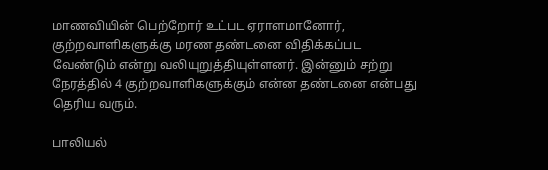மாணவியின் பெற்றோர் உட்பட ஏராளமானோர், குற்றவாளிகளுக்கு மரண தண்டனை விதிக்கப்பட வேண்டும் என்று வலியுறுத்தியுள்ளனர். இன்னும் சற்று நேரத்தில் 4 குற்றவாளிகளுக்கும் என்ன தண்டனை என்பது தெரிய வரும்.

பாலியல்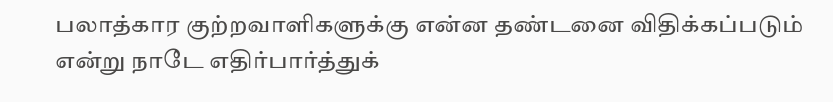பலாத்கார குற்றவாளிகளுக்கு என்ன தண்டனை விதிக்கப்படும் என்று நாடே எதிர்பார்த்துக்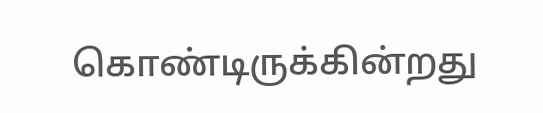கொண்டிருக்கின்றது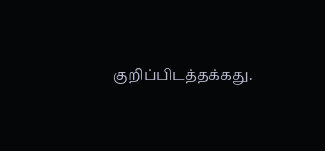குறிப்பிடத்தக்கது.